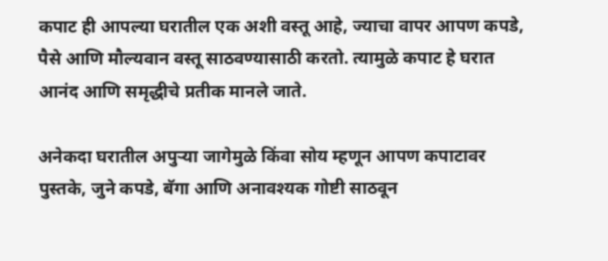कपाट ही आपल्या घरातील एक अशी वस्तू आहे, ज्याचा वापर आपण कपडे, पैसे आणि मौल्यवान वस्तू साठवण्यासाठी करतो. त्यामुळे कपाट हे घरात आनंद आणि समृद्धीचे प्रतीक मानले जाते.

अनेकदा घरातील अपुऱ्या जागेमुळे किंवा सोय म्हणून आपण कपाटावर पुस्तके, जुने कपडे, बॅगा आणि अनावश्यक गोष्टी साठवून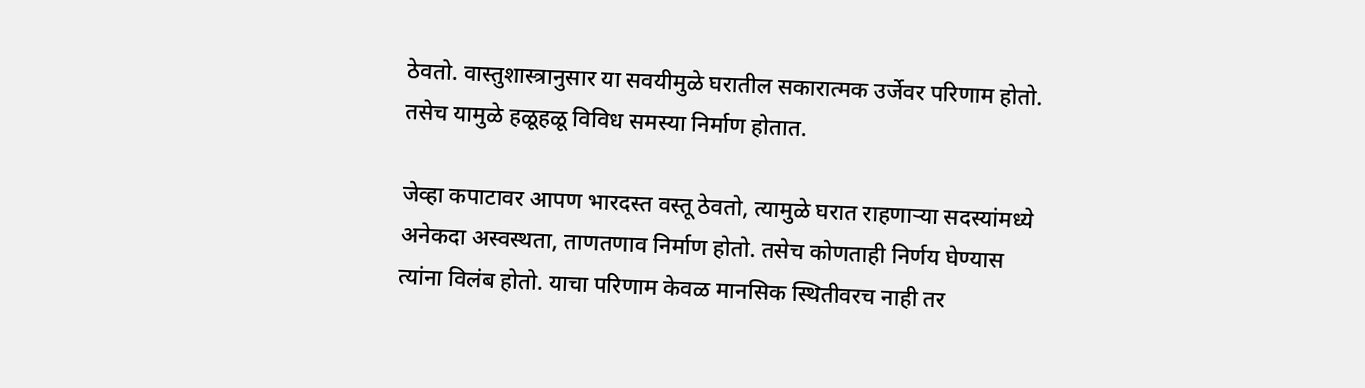ठेवतो. वास्तुशास्त्रानुसार या सवयीमुळे घरातील सकारात्मक उर्जेवर परिणाम होतो. तसेच यामुळे हळूहळू विविध समस्या निर्माण होतात.

जेव्हा कपाटावर आपण भारदस्त वस्तू ठेवतो, त्यामुळे घरात राहणाऱ्या सदस्यांमध्ये अनेकदा अस्वस्थता, ताणतणाव निर्माण होतो. तसेच कोणताही निर्णय घेण्यास त्यांना विलंब होतो. याचा परिणाम केवळ मानसिक स्थितीवरच नाही तर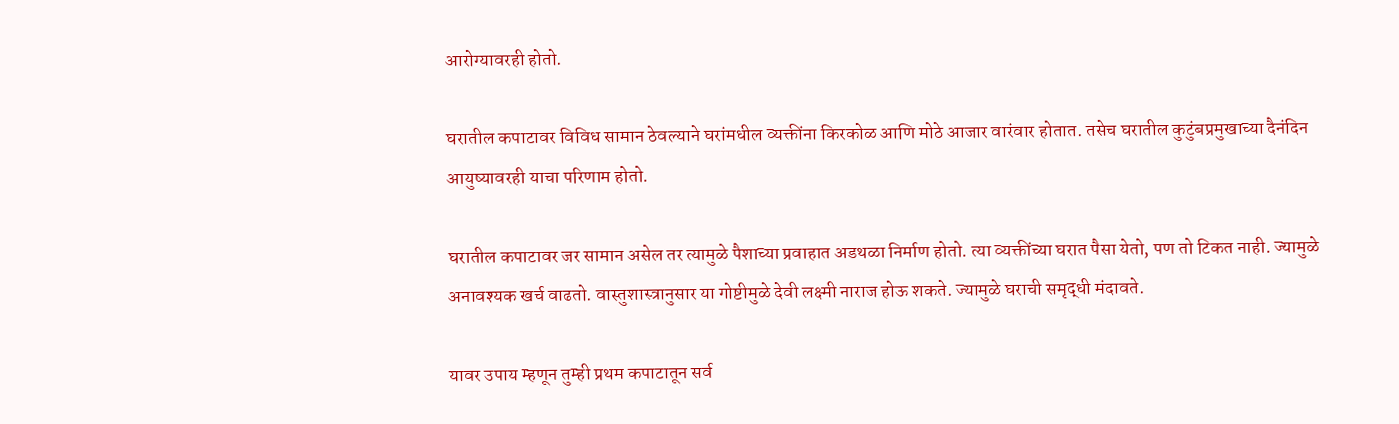आरोग्यावरही होतो.

घरातील कपाटावर विविध सामान ठेवल्याने घरांमधील व्यक्तींना किरकोळ आणि मोठे आजार वारंवार होतात. तसेच घरातील कुटुंबप्रमुखाच्या दैनंदिन आयुष्यावरही याचा परिणाम होतो.

घरातील कपाटावर जर सामान असेल तर त्यामुळे पैशाच्या प्रवाहात अडथळा निर्माण होतो. त्या व्यक्तींच्या घरात पैसा येतो, पण तो टिकत नाही. ज्यामुळे अनावश्यक खर्च वाढतो. वास्तुशास्त्रानुसार या गोष्टीमुळे देवी लक्ष्मी नाराज होऊ शकते. ज्यामुळे घराची समृद्धी मंदावते.

यावर उपाय म्हणून तुम्ही प्रथम कपाटातून सर्व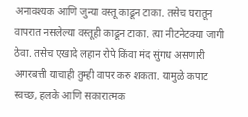अनावश्यक आणि जुन्या वस्तू काढून टाका. तसेच घरातून वापरात नसलेल्या वस्तूही काढून टाका. त्या नीटनेटक्या जागी ठेवा. तसेच एखादे लहान रोपे किंवा मंद सुंगध असणारी अगरबत्ती याचाही तुम्ही वापर करु शकता. यामुळे कपाट स्वच्छ, हलके आणि सकारात्मक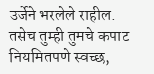उर्जेने भरलेले राहील. तसेच तुम्ही तुमचे कपाट नियमितपणे स्वच्छ,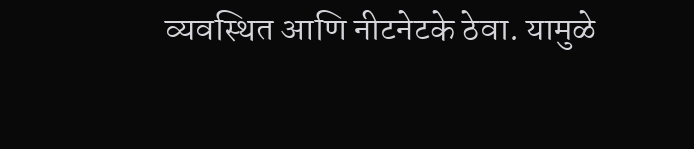व्यवस्थित आणि नीटनेटके ठेवा. यामुळे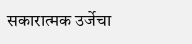सकारात्मक उर्जेचा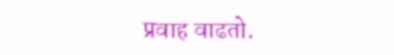प्रवाह वाढतो.